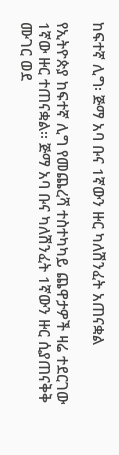ከፍተኛ ሊግ፡ ጅማ አባ ቡና 1ኛውን ዙር ካለሽንፈት አጠናቋል

የኢትዮጵያ ከፍተኛ ሊግ የመጨረሻ ተስተካካይ ጨዋታዎች ዛሬ ተደርገው 1ኛው ዙር ተጠናቋል፡፡ ጅማ አባ ቡና ካለሽንፈት 1ኛውን ዙር ሲያጠናቅቅ ሙገር ወደ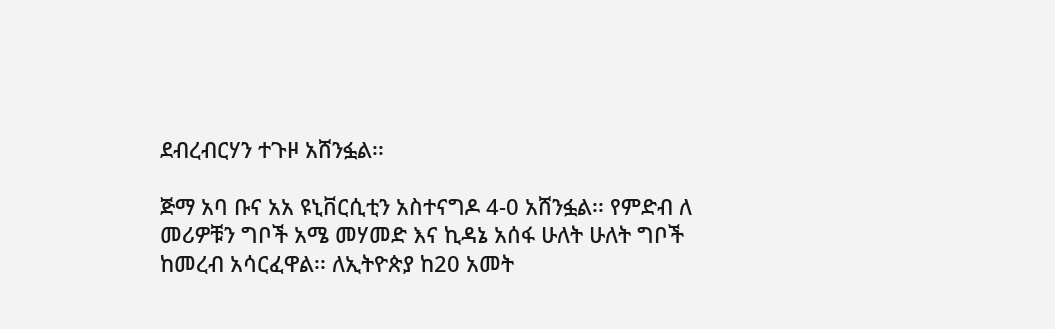ደብረብርሃን ተጉዞ አሸንፏል፡፡

ጅማ አባ ቡና አአ ዩኒቨርሲቲን አስተናግዶ 4-0 አሸንፏል፡፡ የምድብ ለ መሪዎቹን ግቦች አሜ መሃመድ እና ኪዳኔ አሰፋ ሁለት ሁለት ግቦች ከመረብ አሳርፈዋል፡፡ ለኢትዮጵያ ከ20 አመት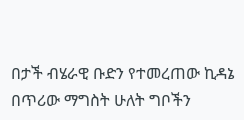በታች ብሄራዊ ቡድን የተመረጠው ኪዳኔ በጥሪው ማግስት ሁለት ግቦችን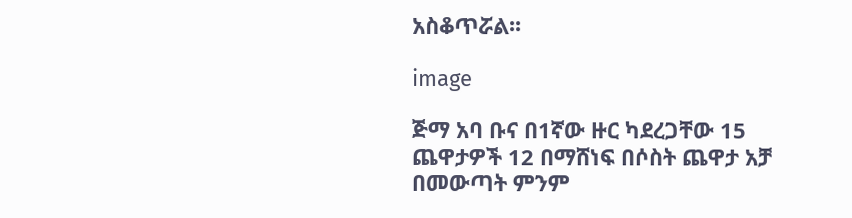አስቆጥሯል፡፡

image

ጅማ አባ ቡና በ1ኛው ዙር ካደረጋቸው 15 ጨዋታዎች 12 በማሸነፍ በሶስት ጨዋታ አቻ በመውጣት ምንም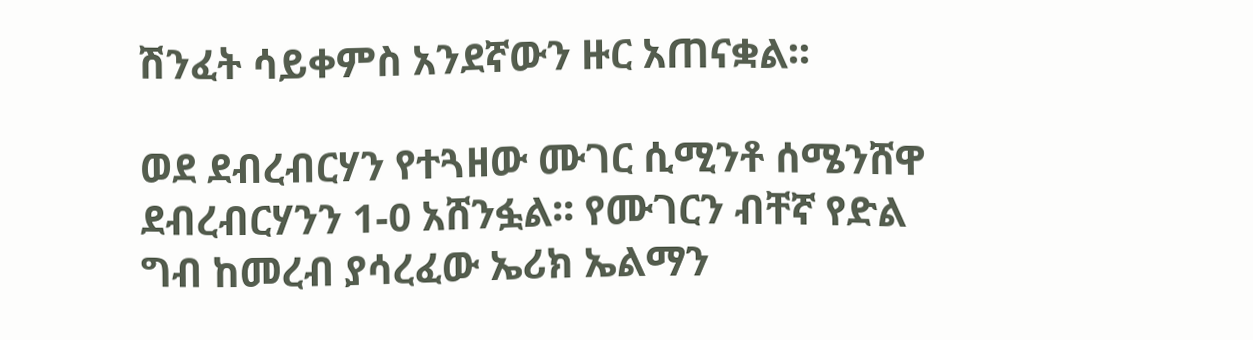ሽንፈት ሳይቀምስ አንደኛውን ዙር አጠናቋል፡፡

ወደ ደብረብርሃን የተጓዘው ሙገር ሲሚንቶ ሰሜንሸዋ ደብረብርሃንን 1-0 አሸንፏል፡፡ የሙገርን ብቸኛ የድል ግብ ከመረብ ያሳረፈው ኤሪክ ኤልማን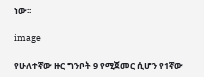ነው፡፡

image

የሁለተኛው ዙር ግንቦት 9 የሚጀመር ሲሆን የ1ኛው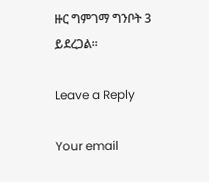ዙር ግምገማ ግንቦት 3 ይደረጋል፡፡

Leave a Reply

Your email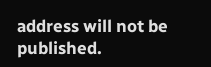address will not be published.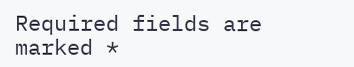Required fields are marked *